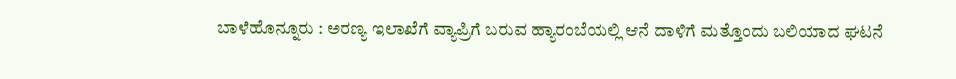ಬಾಳೆಹೊನ್ನೂರು : ಅರಣ್ಯ ಇಲಾಖೆಗೆ ವ್ಯಾಪ್ರಿಗೆ ಬರುವ ಹ್ಯಾರಂಬೆಯಲ್ಲಿ ಆನೆ ದಾಳಿಗೆ ಮತ್ತೊಂದು ಬಲಿಯಾದ ಘಟನೆ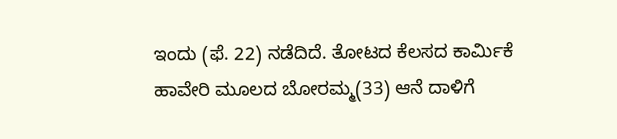ಇಂದು (ಫೆ. 22) ನಡೆದಿದೆ. ತೋಟದ ಕೆಲಸದ ಕಾರ್ಮಿಕೆ ಹಾವೇರಿ ಮೂಲದ ಬೋರಮ್ಮ(33) ಆನೆ ದಾಳಿಗೆ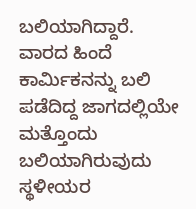ಬಲಿಯಾಗಿದ್ದಾರೆ. ವಾರದ ಹಿಂದೆ ಕಾರ್ಮಿಕನನ್ನು ಬಲಿ ಪಡೆದಿದ್ದ ಜಾಗದಲ್ಲಿಯೇ ಮತ್ತೊಂದು ಬಲಿಯಾಗಿರುವುದು ಸ್ಥಳೀಯರ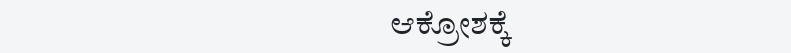ಆಕ್ರೋಶಕ್ಕೆ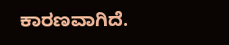ಕಾರಣವಾಗಿದೆ.